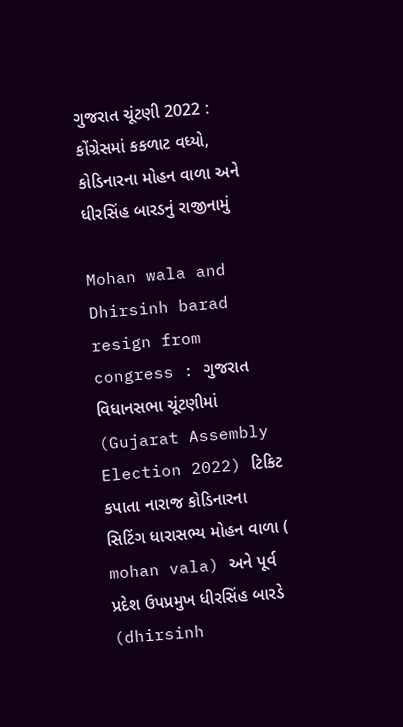ગુજરાત ચૂંટણી 2022 : કોંગ્રેસમાં કકળાટ વધ્યો, કોડિનારના મોહન વાળા અને ધીરસિંહ બારડનું રાજીનામું

Mohan wala and Dhirsinh barad resign from congress : ગુજરાત વિધાનસભા ચૂંટણીમાં (Gujarat Assembly Election 2022) ટિકિટ કપાતા નારાજ કોડિનારના સિટિંગ ધારાસભ્ય મોહન વાળા ( mohan vala) અને પૂર્વ પ્રદેશ ઉપપ્રમુખ ધીરસિંહ બારડે (dhirsinh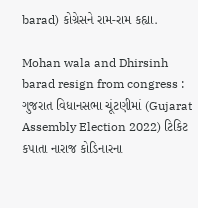barad) કોગ્રેસને રામ-રામ કહ્યા.

Mohan wala and Dhirsinh barad resign from congress : ગુજરાત વિધાનસભા ચૂંટણીમાં (Gujarat Assembly Election 2022) ટિકિટ કપાતા નારાજ કોડિનારના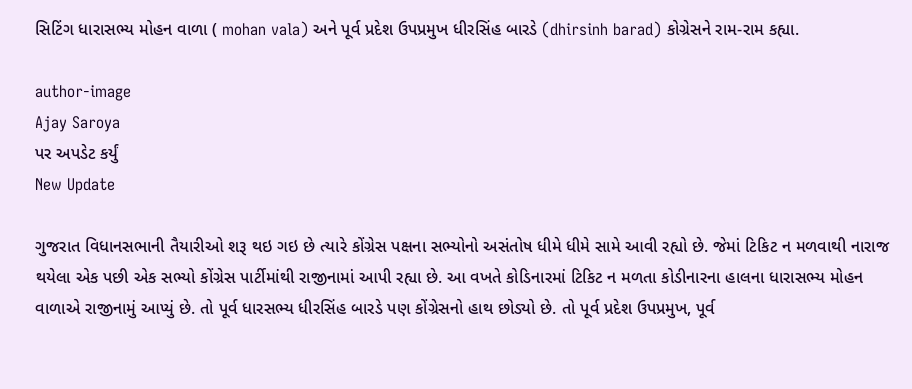સિટિંગ ધારાસભ્ય મોહન વાળા ( mohan vala) અને પૂર્વ પ્રદેશ ઉપપ્રમુખ ધીરસિંહ બારડે (dhirsinh barad) કોગ્રેસને રામ-રામ કહ્યા.

author-image
Ajay Saroya
પર અપડેટ કર્યું
New Update

ગુજરાત વિધાનસભાની તૈયારીઓ શરૂ થઇ ગઇ છે ત્યારે કોંગ્રેસ પક્ષના સભ્યોનો અસંતોષ ધીમે ધીમે સામે આવી રહ્યો છે. જેમાં ટિકિટ ન મળવાથી નારાજ થયેલા એક પછી એક સભ્યો કોંગ્રેસ પાર્ટીમાંથી રાજીનામાં આપી રહ્યા છે. આ વખતે કોડિનારમાં ટિકિટ ન મળતા કોડીનારના હાલના ધારાસભ્ય મોહન વાળાએ રાજીનામું આપ્યું છે. તો પૂર્વ ધારસભ્ય ધીરસિંહ બારડે પણ કોંગ્રેસનો હાથ છોડ્યો છે. તો પૂર્વ પ્રદેશ ઉપપ્રમુખ, પૂર્વ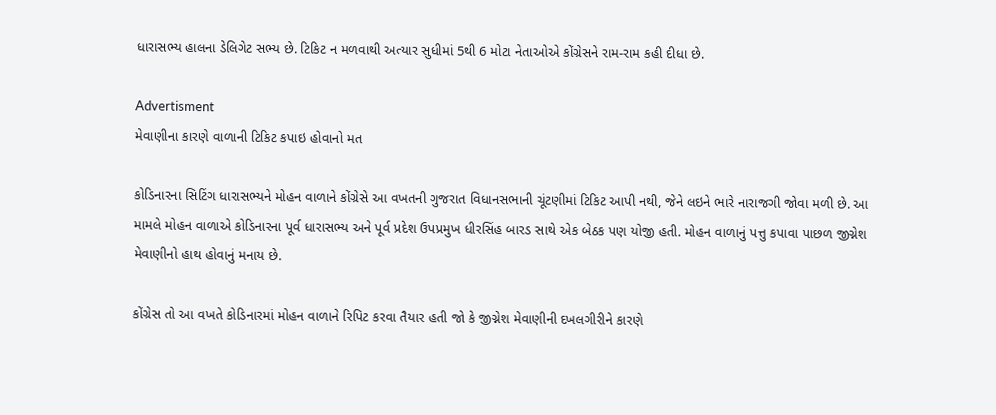ધારાસભ્ય હાલના ડેલિગેટ સભ્ય છે. ટિકિટ ન મળવાથી અત્યાર સુધીમાં 5થી 6 મોટા નેતાઓએ કોંગ્રેસને રામ-રામ કહી દીધા છે.

Advertisment
મેવાણીના કારણે વાળાની ટિકિટ કપાઇ હોવાનો મત

કોડિનારના સિટિંગ ધારાસભ્યને મોહન વાળાને કોંગ્રેસે આ વખતની ગુજરાત વિધાનસભાની ચૂંટણીમાં ટિકિટ આપી નથી, જેને લઇને ભારે નારાજગી જોવા મળી છે. આ મામલે મોહન વાળાએ કોડિનારના પૂર્વ ધારાસભ્ય અને પૂર્વ પ્રદેશ ઉપપ્રમુખ ધીરસિંહ બારડ સાથે એક બેઠક પણ યોજી હતી. મોહન વાળાનું પત્તુ કપાવા પાછળ જીગ્નેશ મેવાણીનો હાથ હોવાનું મનાય છે.

કોંગ્રેસ તો આ વખતે કોડિનારમાં મોહન વાળાને રિપિટ કરવા તૈયાર હતી જો કે જીગ્નેશ મેવાણીની દખલગીરીને કારણે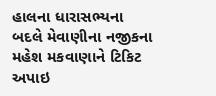હાલના ધારાસભ્યના બદલે મેવાણીના નજીકના મહેશ મકવાણાને ટિકિટ અપાઇ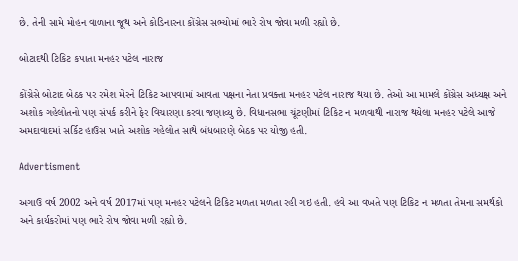છે. તેની સામે મોહન વાળાના જૂથ અને કોડિનારના કોંગ્રેસ સભ્યોમાં ભારે રોષ જોવા મળી રહ્યો છે.

બોટાદથી ટિકિટ કપાતા મનહર પટેલ નારાજ

કોંગ્રેસે બોટાદ બેઠક પર રમેશ મેરને ટિકિટ આપવામાં આવતા પક્ષના નેતા પ્રવક્તા મનહર પટેલ નારાજ થયા છે. તેઓ આ મામલે કોંગ્રેસ અધ્યક્ષ અને અશોક ગહેલોતનો પણ સંપર્ક કરીને ફેર વિચારણા કરવા જણાવ્યુ છે. વિધાનસભા ચૂંટણીમાં ટિકિટ ન મળવાથી નારાજ થયેલા મનહર પટેલે આજે અમદાવાદમાં સર્કિટ હાઉસ ખાતે અશોક ગહેલોત સાથે બંધબારણે બેઠક પર યોજી હતી.

Advertisment

અગાઉ વર્ષ 2002 અને વર્ષ 2017માં પણ મનહર પટેલને ટિકિટ મળતા મળતા રહી ગઇ હતી. હવે આ વખતે પણ ટિકિટ ન મળતા તેમના સમર્થકો અને કાર્યકરોમાં પણ ભારે રોષ જોવા મળી રહ્યો છે.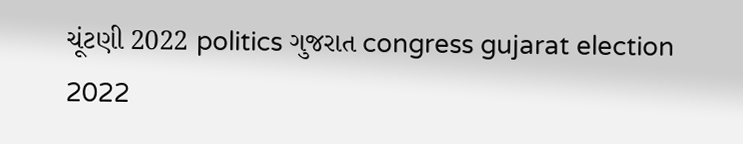ચૂંટણી 2022 politics ગુજરાત congress gujarat election 2022